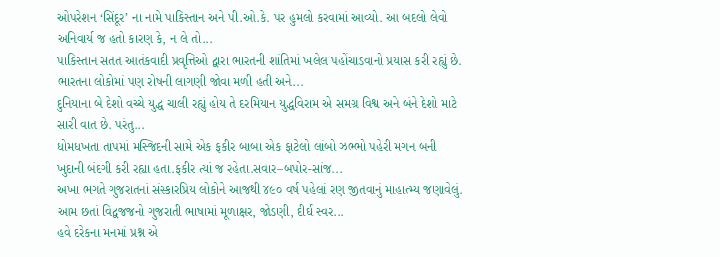ઓપરેશન ‘સિંદૂર’ ના નામે પાકિસ્તાન અને પી.ઓ.કે. પર હુમલો કરવામાં આવ્યો. આ બદલો લેવો અનિવાર્ય જ હતો કારણ કે, ન લે તો...
પાકિસ્તાન સતત આતંકવાદી પ્રવૃત્તિઓ દ્વારા ભારતની શાંતિમાં ખલેલ પહોંચાડવાનો પ્રયાસ કરી રહ્યું છે. ભારતના લોકોમાં પણ રોષની લાગણી જોવા મળી હતી અને...
દુનિયાના બે દેશો વચ્ચે યુદ્ધ ચાલી રહ્યું હોય તે દરમિયાન યુદ્ધવિરામ એ સમગ્ર વિશ્વ અને બંને દેશો માટે સારી વાત છે. પરંતુ...
ધોમધખતા તાપમાં મસ્જિદની સામે એક ફકીર બાબા એક ફાટેલો લાંબો ઝભ્ભો પહેરી મગન બની ખુદાની બંદગી કરી રહ્યા હતા.ફકીર ત્યાં જ રહેતા.સવાર–બપોર-સાંજ...
અખા ભગતે ગુજરાતનાં સંસ્કારપ્રિય લોકોને આજથી ૪૯૦ વર્ષ પહેલાં રણ જીતવાનું માહાત્મ્ય જણાવેલું. આમ છતાં વિદ્વજજનો ગુજરાતી ભાષામાં મૂળાક્ષર, જોડણી, દીર્ઘ સ્વર...
હવે દરેકના મનમાં પ્રશ્ન એ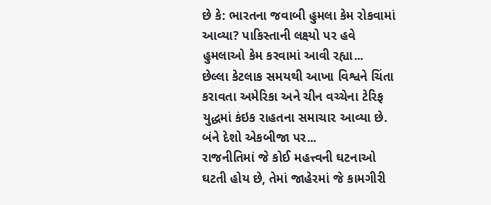છે કે: ભારતના જવાબી હુમલા કેમ રોકવામાં આવ્યા? પાકિસ્તાની લક્ષ્યો પર હવે હુમલાઓ કેમ કરવામાં આવી રહ્યા...
છેલ્લા કેટલાક સમયથી આખા વિશ્વને ચિંતા કરાવતા અમેરિકા અને ચીન વચ્ચેના ટેરિફ યુદ્ધમાં કંઇક રાહતના સમાચાર આવ્યા છે. બંને દેશો એકબીજા પર...
રાજનીતિમાં જે કોઈ મહત્ત્વની ઘટનાઓ ઘટતી હોય છે, તેમાં જાહેરમાં જે કામગીરી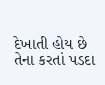દેખાતી હોય છે તેના કરતાં પડદા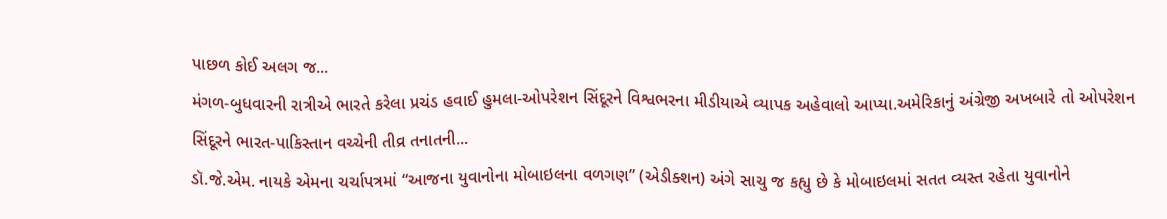પાછળ કોઈ અલગ જ...
મંગળ-બુધવારની રાત્રીએ ભારતે કરેલા પ્રચંડ હવાઈ હુમલા-ઓપરેશન સિંદૂરને વિશ્વભરના મીડીયાએ વ્યાપક અહેવાલો આપ્યા.અમેરિકાનું અંગ્રેજી અખબારે તો ઓપરેશન સિંદૂરને ભારત-પાકિસ્તાન વચ્ચેની તીવ્ર તનાતની...
ડૉ.જે.એમ. નાયકે એમના ચર્ચાપત્રમાં “આજના યુવાનોના મોબાઇલના વળગણ” (એડીક્શન) અંગે સાચુ જ કહ્યુ છે કે મોબાઇલમાં સતત વ્યસ્ત રહેતા યુવાનોને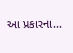આ પ્રકારના...